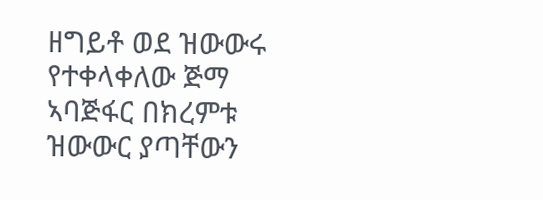ዘግይቶ ወደ ዝውውሩ የተቀላቀለው ጅማ ኣባጅፋር በክረምቱ ዝውውር ያጣቸውን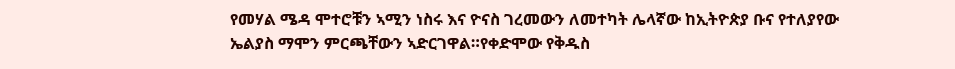የመሃል ሜዳ ሞተሮቹን ኣሚን ነስሩ እና ዮናስ ገረመውን ለመተካት ሌላኛው ከኢትዮጵያ ቡና የተለያየው ኤልያስ ማሞን ምርጫቸውን ኣድርገዋል።የቀድሞው የቅዱስ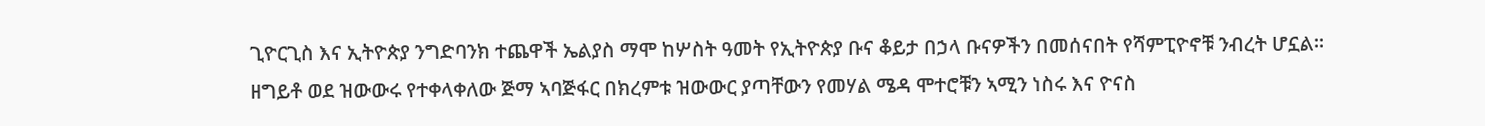ጊዮርጊስ እና ኢትዮጵያ ንግድባንክ ተጨዋች ኤልያስ ማሞ ከሦስት ዓመት የኢትዮጵያ ቡና ቆይታ በኃላ ቡናዎችን በመሰናበት የሻምፒዮኖቹ ንብረት ሆኗል።
ዘግይቶ ወደ ዝውውሩ የተቀላቀለው ጅማ ኣባጅፋር በክረምቱ ዝውውር ያጣቸውን የመሃል ሜዳ ሞተሮቹን ኣሚን ነስሩ እና ዮናስ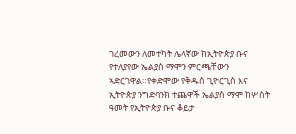ገረመውን ለመተካት ሌላኛው ከኢትዮጵያ ቡና የተለያየው ኤልያስ ማሞን ምርጫቸውን ኣድርገዋል።የቀድሞው የቅዱስ ጊዮርጊስ እና ኢትዮጵያ ንግድባንክ ተጨዋች ኤልያስ ማሞ ከሦስት ዓመት የኢትዮጵያ ቡና ቆይታ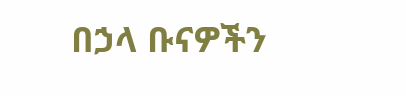በኃላ ቡናዎችን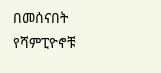በመሰናበት የሻምፒዮኖቹ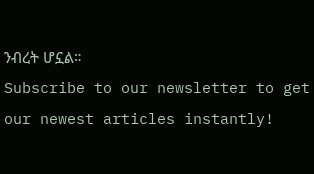ንብረት ሆኗል።
Subscribe to our newsletter to get our newest articles instantly!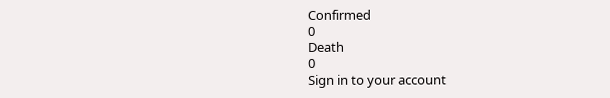Confirmed
0
Death
0
Sign in to your account